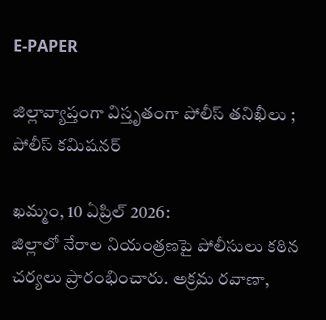E-PAPER

జిల్లావ్యాప్తంగా విస్తృతంగా పోలీస్ తనిఖీలు ; పోలీస్ కమిషనర్

ఖమ్మం, 10 ఏప్రిల్ 2026:
జిల్లాలో నేరాల నియంత్రణపై పోలీసులు కఠిన చర్యలు ప్రారంభించారు. అక్రమ రవాణా,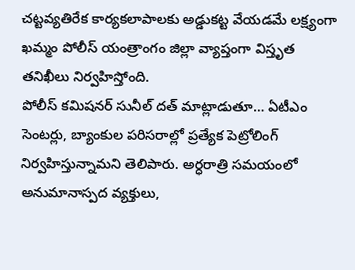చట్టవ్యతిరేక కార్యకలాపాలకు అడ్డుకట్ట వేయడమే లక్ష్యంగా ఖమ్మం పోలీస్ యంత్రాంగం జిల్లా వ్యాప్తంగా విస్తృత తనిఖీలు నిర్వహిస్తోంది.
పోలీస్ కమిషనర్ సునీల్ దత్ మాట్లాడుతూ… ఏటీఎం సెంటర్లు, బ్యాంకుల పరిసరాల్లో ప్రత్యేక పెట్రోలింగ్ నిర్వహిస్తున్నామని తెలిపారు. అర్ధరాత్రి సమయంలో అనుమానాస్పద వ్యక్తులు,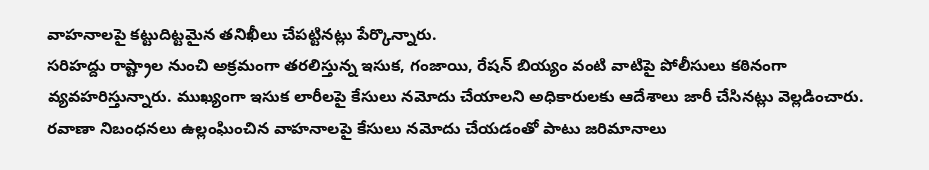వాహనాలపై కట్టుదిట్టమైన తనిఖీలు చేపట్టినట్లు పేర్కొన్నారు.
సరిహద్దు రాష్ట్రాల నుంచి అక్రమంగా తరలిస్తున్న ఇసుక, గంజాయి, రేషన్ బియ్యం వంటి వాటిపై పోలీసులు కఠినంగా వ్యవహరిస్తున్నారు. ముఖ్యంగా ఇసుక లారీలపై కేసులు నమోదు చేయాలని అధికారులకు ఆదేశాలు జారీ చేసినట్లు వెల్లడించారు. రవాణా నిబంధనలు ఉల్లంఘించిన వాహనాలపై కేసులు నమోదు చేయడంతో పాటు జరిమానాలు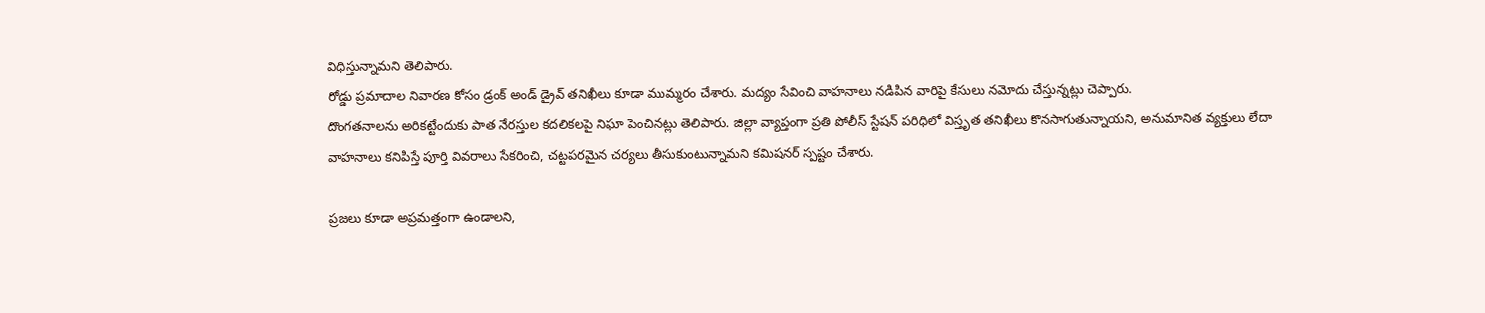విధిస్తున్నామని తెలిపారు.
రోడ్డు ప్రమాదాల నివారణ కోసం డ్రంక్ అండ్ డ్రైవ్ తనిఖీలు కూడా ముమ్మరం చేశారు. మద్యం సేవించి వాహనాలు నడిపిన వారిపై కేసులు నమోదు చేస్తున్నట్లు చెప్పారు.
దొంగతనాలను అరికట్టేందుకు పాత నేరస్తుల కదలికలపై నిఘా పెంచినట్లు తెలిపారు. జిల్లా వ్యాప్తంగా ప్రతి పోలీస్ స్టేషన్ పరిధిలో విస్తృత తనిఖీలు కొనసాగుతున్నాయని, అనుమానిత వ్యక్తులు లేదా వాహనాలు కనిపిస్తే పూర్తి వివరాలు సేకరించి, చట్టపరమైన చర్యలు తీసుకుంటున్నామని కమిషనర్ స్పష్టం చేశారు.

ప్రజలు కూడా అప్రమత్తంగా ఉండాలని,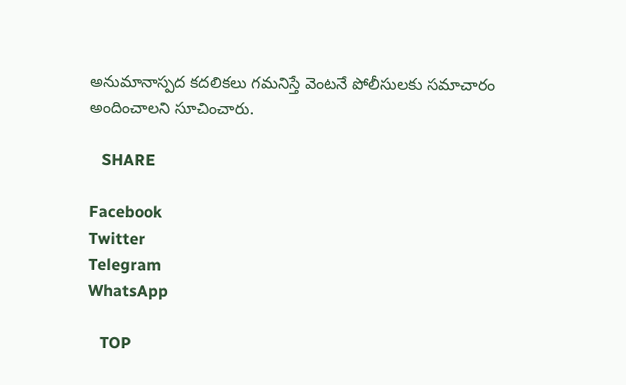అనుమానాస్పద కదలికలు గమనిస్తే వెంటనే పోలీసులకు సమాచారం అందించాలని సూచించారు.

   SHARE

Facebook
Twitter
Telegram
WhatsApp

   TOP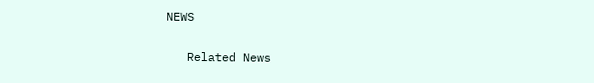NEWS

   Related News